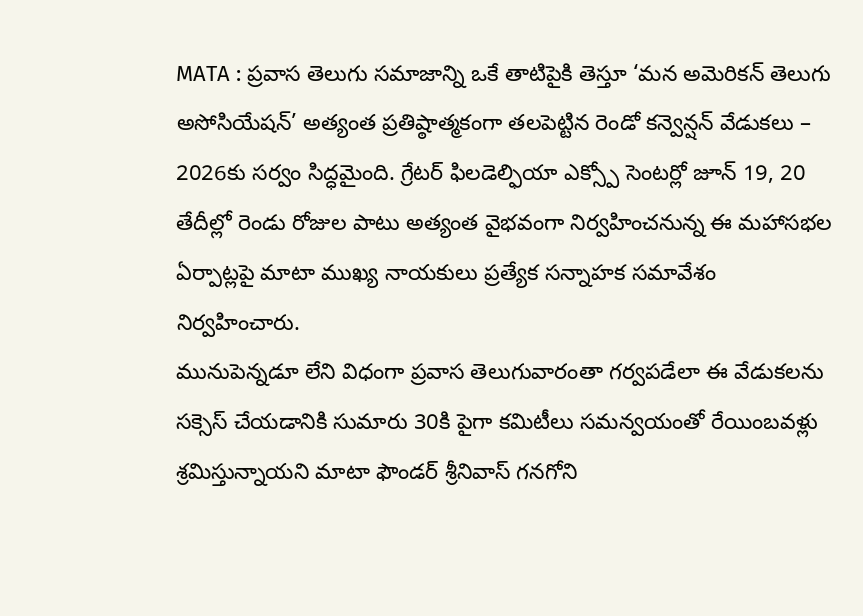MATA : ప్రవాస తెలుగు సమాజాన్ని ఒకే తాటిపైకి తెస్తూ ‘మన అమెరికన్ తెలుగు అసోసియేషన్’ అత్యంత ప్రతిష్ఠాత్మకంగా తలపెట్టిన రెండో కన్వెన్షన్ వేడుకలు – 2026కు సర్వం సిద్ధమైంది. గ్రేటర్ ఫిలడెల్ఫియా ఎక్స్పో సెంటర్లో జూన్ 19, 20 తేదీల్లో రెండు రోజుల పాటు అత్యంత వైభవంగా నిర్వహించనున్న ఈ మహాసభల ఏర్పాట్లపై మాటా ముఖ్య నాయకులు ప్రత్యేక సన్నాహక సమావేశం నిర్వహించారు.
మునుపెన్నడూ లేని విధంగా ప్రవాస తెలుగువారంతా గర్వపడేలా ఈ వేడుకలను సక్సెస్ చేయడానికి సుమారు 30కి పైగా కమిటీలు సమన్వయంతో రేయింబవళ్లు శ్రమిస్తున్నాయని మాటా ఫౌండర్ శ్రీనివాస్ గనగోని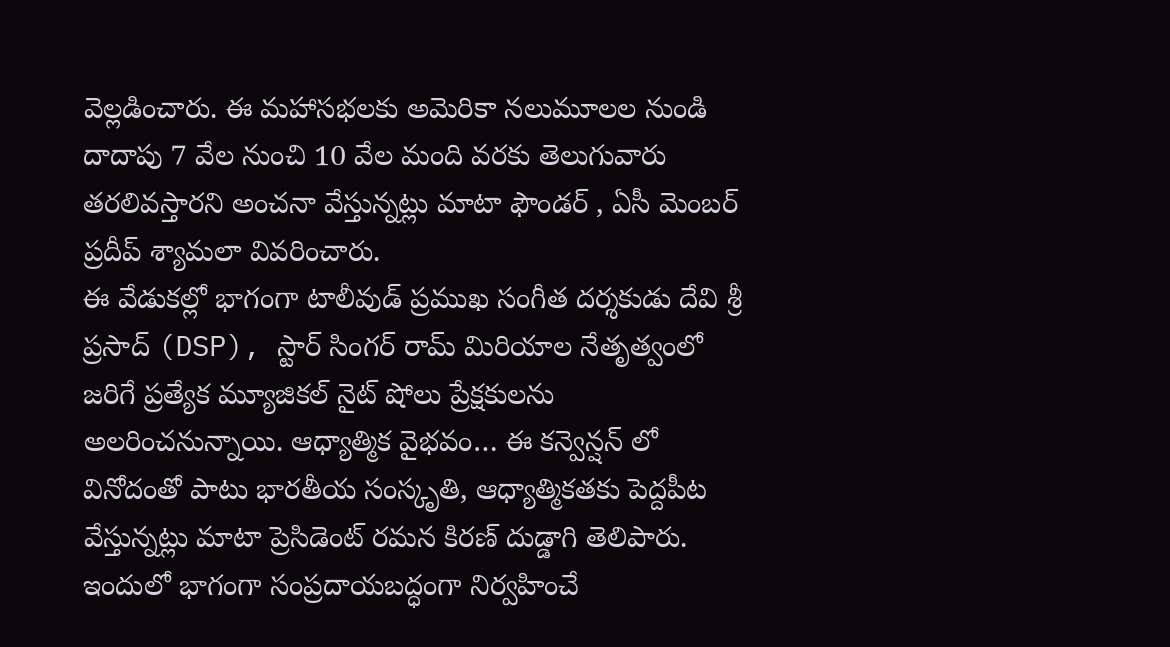వెల్లడించారు. ఈ మహాసభలకు అమెరికా నలుమూలల నుండి దాదాపు 7 వేల నుంచి 10 వేల మంది వరకు తెలుగువారు తరలివస్తారని అంచనా వేస్తున్నట్లు మాటా ఫౌండర్ , ఏసీ మెంబర్ ప్రదీప్ శ్యామలా వివరించారు.
ఈ వేడుకల్లో భాగంగా టాలీవుడ్ ప్రముఖ సంగీత దర్శకుడు దేవి శ్రీ ప్రసాద్ (DSP), స్టార్ సింగర్ రామ్ మిరియాల నేతృత్వంలో జరిగే ప్రత్యేక మ్యూజికల్ నైట్ షోలు ప్రేక్షకులను అలరించనున్నాయి. ఆధ్యాత్మిక వైభవం… ఈ కన్వెన్షన్ లో వినోదంతో పాటు భారతీయ సంస్కృతి, ఆధ్యాత్మికతకు పెద్దపీట వేస్తున్నట్లు మాటా ప్రెసిడెంట్ రమన కిరణ్ దుడ్డాగి తెలిపారు.
ఇందులో భాగంగా సంప్రదాయబద్ధంగా నిర్వహించే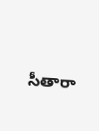సీతారా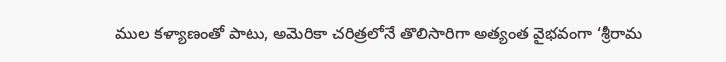ముల కళ్యాణంతో పాటు, అమెరికా చరిత్రలోనే తొలిసారిగా అత్యంత వైభవంగా ‘శ్రీరామ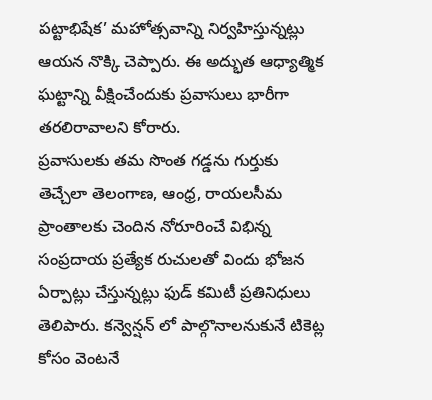పట్టాభిషేక’ మహోత్సవాన్ని నిర్వహిస్తున్నట్లు ఆయన నొక్కి చెప్పారు. ఈ అద్భుత ఆధ్యాత్మిక ఘట్టాన్ని వీక్షించేందుకు ప్రవాసులు భారీగా తరలిరావాలని కోరారు.
ప్రవాసులకు తమ సొంత గడ్డను గుర్తుకు తెచ్చేలా తెలంగాణ, ఆంధ్ర, రాయలసీమ ప్రాంతాలకు చెందిన నోరూరించే విభిన్న సంప్రదాయ ప్రత్యేక రుచులతో విందు భోజన ఏర్పాట్లు చేస్తున్నట్లు ఫుడ్ కమిటీ ప్రతినిధులు తెలిపారు. కన్వెన్షన్ లో పాల్గొనాలనుకునే టికెట్ల కోసం వెంటనే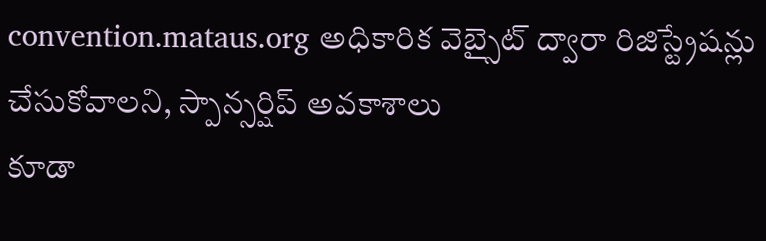convention.mataus.org అధికారిక వెబ్సైట్ ద్వారా రిజిస్ట్రేషన్లు చేసుకోవాలని, స్పాన్సర్షిప్ అవకాశాలు
కూడా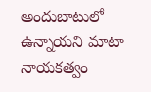అందుబాటులో ఉన్నాయని మాటా నాయకత్వం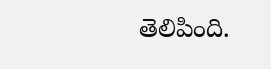తెలిపింది.